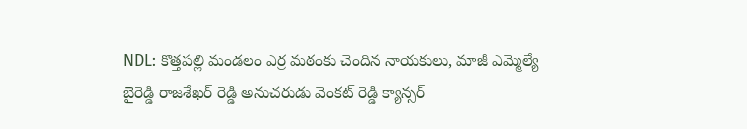NDL: కొత్తపల్లి మండలం ఎర్ర మఠంకు చెందిన నాయకులు, మాజీ ఎమ్మెల్యే బైరెడ్డి రాజశేఖర్ రెడ్డి అనుచరుడు వెంకట్ రెడ్డి క్యాన్సర్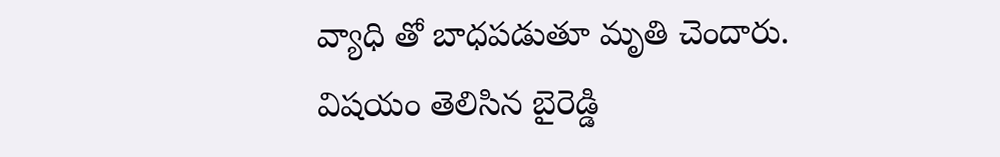వ్యాధి తో బాధపడుతూ మృతి చెందారు. విషయం తెలిసిన బైరెడ్డి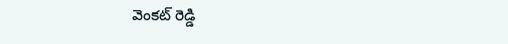వెంకట్ రెడ్డి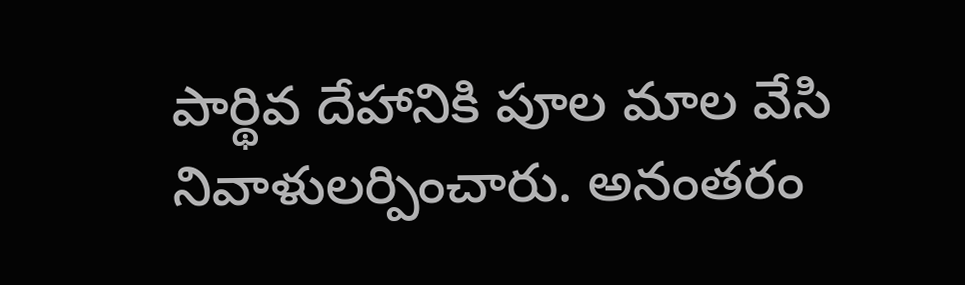పార్థివ దేహానికి పూల మాల వేసి నివాళులర్పించారు. అనంతరం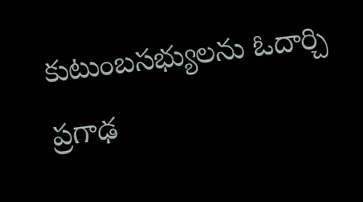కుటుంబసభ్యులను ఓదార్చి ప్రగాఢ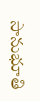సానుభూతి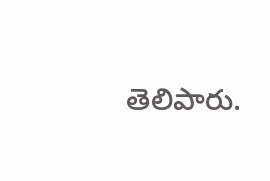తెలిపారు.